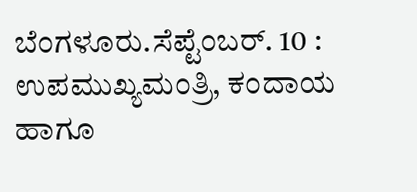ಬೆಂಗಳೂರು.ಸೆಪ್ಟೆಂಬರ್. 10 : ಉಪಮುಖ್ಯಮಂತ್ರಿ, ಕಂದಾಯ ಹಾಗೂ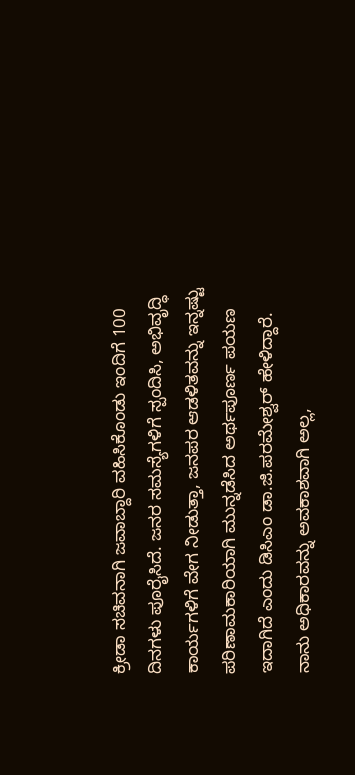ಕ್ರೀಡಾ ಸಚಿವನಾಗಿ ಜವಾಬ್ದಾರಿ ವಹಿಸಿಕೊಂಡು ಇಂದಿಗೆ 100 ದಿನಗಳು ಪೂರೈಸಿದೆ. ಜನರ ಸಮಸ್ಯೆಗಳಿಗೆ ಸ್ಪಂದಿಸಿ, ಅಭಿವೃದ್ಧಿ ಕಾರ್ಯಗಳಿಗೆ ವೇಗ ನೀಡುತ್ತಾ, ಜನಪರ ಆಡಳಿತವನ್ನು ಇನ್ನಷ್ಟು ಪರಿಣಾಮಕಾರಿಯಾಗಿ ಮುನ್ನಡೆಸಿದ ಅರ್ಥಪೂರ್ಣ ಪಯಣ ಇದಾಗಿದೆ ಎಂದು ಡಿಸಿಎಂ ಡಾ.ಜಿ.ಪರಮೇಶ್ವರ್ ಹೇಳಿದ್ದಾರೆ.
ನಾನು ಅಧಿಕಾರವನ್ನು ಅವಕಾಶವಾಗಿ ಅಲ್ಲ,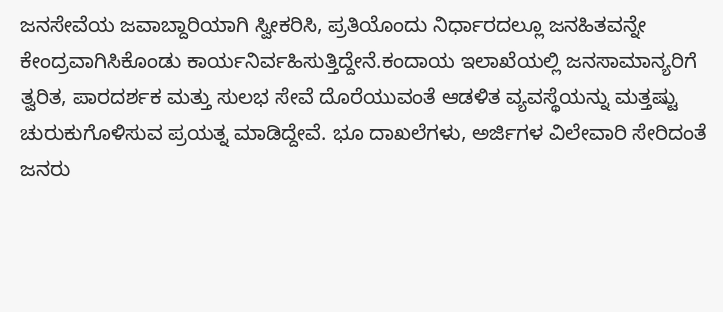ಜನಸೇವೆಯ ಜವಾಬ್ದಾರಿಯಾಗಿ ಸ್ವೀಕರಿಸಿ, ಪ್ರತಿಯೊಂದು ನಿರ್ಧಾರದಲ್ಲೂ ಜನಹಿತವನ್ನೇ ಕೇಂದ್ರವಾಗಿಸಿಕೊಂಡು ಕಾರ್ಯನಿರ್ವಹಿಸುತ್ತಿದ್ದೇನೆ.ಕಂದಾಯ ಇಲಾಖೆಯಲ್ಲಿ ಜನಸಾಮಾನ್ಯರಿಗೆ ತ್ವರಿತ, ಪಾರದರ್ಶಕ ಮತ್ತು ಸುಲಭ ಸೇವೆ ದೊರೆಯುವಂತೆ ಆಡಳಿತ ವ್ಯವಸ್ಥೆಯನ್ನು ಮತ್ತಷ್ಟು ಚುರುಕುಗೊಳಿಸುವ ಪ್ರಯತ್ನ ಮಾಡಿದ್ದೇವೆ. ಭೂ ದಾಖಲೆಗಳು, ಅರ್ಜಿಗಳ ವಿಲೇವಾರಿ ಸೇರಿದಂತೆ ಜನರು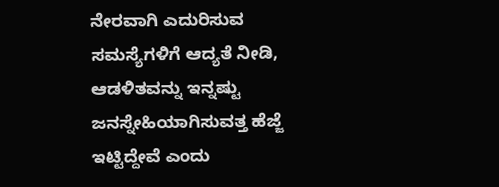ನೇರವಾಗಿ ಎದುರಿಸುವ ಸಮಸ್ಯೆಗಳಿಗೆ ಆದ್ಯತೆ ನೀಡಿ, ಆಡಳಿತವನ್ನು ಇನ್ನಷ್ಟು ಜನಸ್ನೇಹಿಯಾಗಿಸುವತ್ತ ಹೆಜ್ಜೆ ಇಟ್ಟಿದ್ದೇವೆ ಎಂದು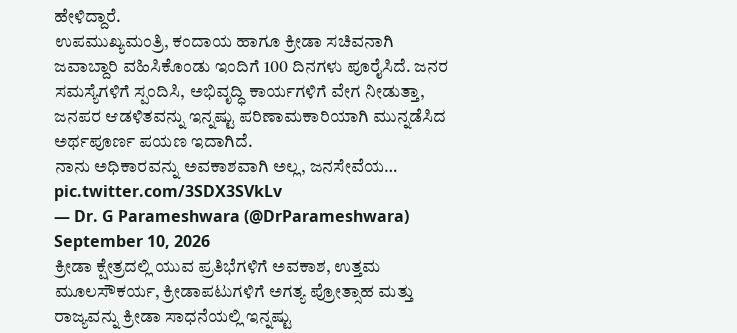ಹೇಳಿದ್ದಾರೆ.
ಉಪಮುಖ್ಯಮಂತ್ರಿ, ಕಂದಾಯ ಹಾಗೂ ಕ್ರೀಡಾ ಸಚಿವನಾಗಿ ಜವಾಬ್ದಾರಿ ವಹಿಸಿಕೊಂಡು ಇಂದಿಗೆ 100 ದಿನಗಳು ಪೂರೈಸಿದೆ. ಜನರ ಸಮಸ್ಯೆಗಳಿಗೆ ಸ್ಪಂದಿಸಿ, ಅಭಿವೃದ್ಧಿ ಕಾರ್ಯಗಳಿಗೆ ವೇಗ ನೀಡುತ್ತಾ, ಜನಪರ ಆಡಳಿತವನ್ನು ಇನ್ನಷ್ಟು ಪರಿಣಾಮಕಾರಿಯಾಗಿ ಮುನ್ನಡೆಸಿದ ಅರ್ಥಪೂರ್ಣ ಪಯಣ ಇದಾಗಿದೆ.
ನಾನು ಅಧಿಕಾರವನ್ನು ಅವಕಾಶವಾಗಿ ಅಲ್ಲ, ಜನಸೇವೆಯ… pic.twitter.com/3SDX3SVkLv
— Dr. G Parameshwara (@DrParameshwara) September 10, 2026
ಕ್ರೀಡಾ ಕ್ಷೇತ್ರದಲ್ಲಿ ಯುವ ಪ್ರತಿಭೆಗಳಿಗೆ ಅವಕಾಶ, ಉತ್ತಮ ಮೂಲಸೌಕರ್ಯ, ಕ್ರೀಡಾಪಟುಗಳಿಗೆ ಅಗತ್ಯ ಪ್ರೋತ್ಸಾಹ ಮತ್ತು ರಾಜ್ಯವನ್ನು ಕ್ರೀಡಾ ಸಾಧನೆಯಲ್ಲಿ ಇನ್ನಷ್ಟು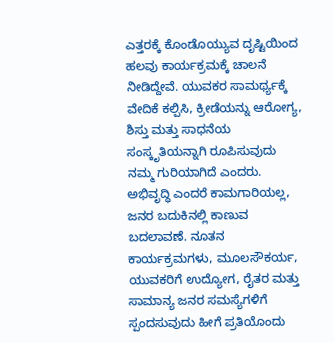ಎತ್ತರಕ್ಕೆ ಕೊಂಡೊಯ್ಯುವ ದೃಷ್ಟಿಯಿಂದ ಹಲವು ಕಾರ್ಯಕ್ರಮಕ್ಕೆ ಚಾಲನೆ ನೀಡಿದ್ದೇವೆ. ಯುವಕರ ಸಾಮರ್ಥ್ಯಕ್ಕೆ ವೇದಿಕೆ ಕಲ್ಪಿಸಿ, ಕ್ರೀಡೆಯನ್ನು ಆರೋಗ್ಯ, ಶಿಸ್ತು ಮತ್ತು ಸಾಧನೆಯ ಸಂಸ್ಕೃತಿಯನ್ನಾಗಿ ರೂಪಿಸುವುದು ನಮ್ಮ ಗುರಿಯಾಗಿದೆ ಎಂದರು.
ಅಭಿವೃದ್ಧಿ ಎಂದರೆ ಕಾಮಗಾರಿಯಲ್ಲ, ಜನರ ಬದುಕಿನಲ್ಲಿ ಕಾಣುವ ಬದಲಾವಣೆ. ನೂತನ ಕಾರ್ಯಕ್ರಮಗಳು, ಮೂಲಸೌಕರ್ಯ, ಯುವಕರಿಗೆ ಉದ್ಯೋಗ, ರೈತರ ಮತ್ತು ಸಾಮಾನ್ಯ ಜನರ ಸಮಸ್ಯೆಗಳಿಗೆ ಸ್ಪಂದಸುವುದು ಹೀಗೆ ಪ್ರತಿಯೊಂದು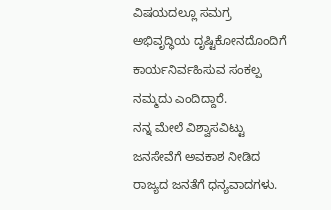ವಿಷಯದಲ್ಲೂ ಸಮಗ್ರ ಅಭಿವೃದ್ಧಿಯ ದೃಷ್ಟಿಕೋನದೊಂದಿಗೆ ಕಾರ್ಯನಿರ್ವಹಿಸುವ ಸಂಕಲ್ಪ ನಮ್ಮದು ಎಂದಿದ್ದಾರೆ.
ನನ್ನ ಮೇಲೆ ವಿಶ್ವಾಸವಿಟ್ಟು ಜನಸೇವೆಗೆ ಅವಕಾಶ ನೀಡಿದ ರಾಜ್ಯದ ಜನತೆಗೆ ಧನ್ಯವಾದಗಳು.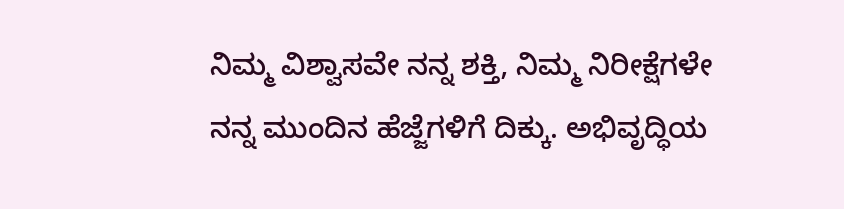ನಿಮ್ಮ ವಿಶ್ವಾಸವೇ ನನ್ನ ಶಕ್ತಿ, ನಿಮ್ಮ ನಿರೀಕ್ಷೆಗಳೇ ನನ್ನ ಮುಂದಿನ ಹೆಜ್ಜೆಗಳಿಗೆ ದಿಕ್ಕು. ಅಭಿವೃದ್ಧಿಯ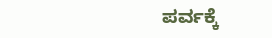ಪರ್ವಕ್ಕೆ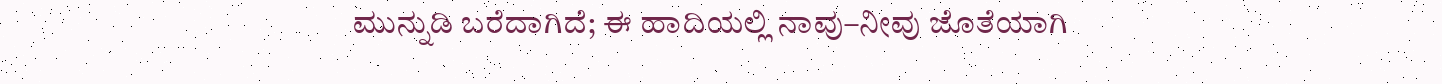ಮುನ್ನುಡಿ ಬರೆದಾಗಿದೆ; ಈ ಹಾದಿಯಲ್ಲಿ ನಾವು–ನೀವು ಜೊತೆಯಾಗಿ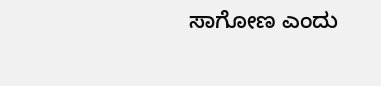ಸಾಗೋಣ ಎಂದು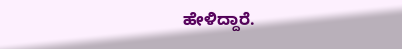ಹೇಳಿದ್ದಾರೆ.